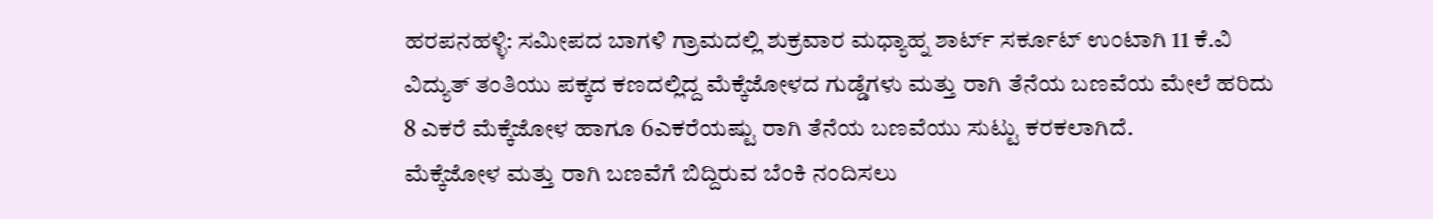ಹರಪನಹಳ್ಳಿ: ಸಮೀಪದ ಬಾಗಳಿ ಗ್ರಾಮದಲ್ಲಿ ಶುಕ್ರವಾರ ಮಧ್ಯಾಹ್ನ ಶಾರ್ಟ್ ಸರ್ಕೂಟ್ ಉಂಟಾಗಿ 11 ಕೆ.ವಿ ವಿದ್ಯುತ್ ತಂತಿಯು ಪಕ್ಕದ ಕಣದಲ್ಲಿದ್ದ ಮೆಕ್ಕೆಜೋಳದ ಗುಡ್ಡೆಗಳು ಮತ್ತು ರಾಗಿ ತೆನೆಯ ಬಣವೆಯ ಮೇಲೆ ಹರಿದು 8 ಎಕರೆ ಮೆಕ್ಕೆಜೋಳ ಹಾಗೂ 6ಎಕರೆಯಷ್ಟು ರಾಗಿ ತೆನೆಯ ಬಣವೆಯು ಸುಟ್ಟು ಕರಕಲಾಗಿದೆ.
ಮೆಕ್ಕೆಜೋಳ ಮತ್ತು ರಾಗಿ ಬಣವೆಗೆ ಬಿದ್ದಿರುವ ಬೆಂಕಿ ನಂದಿಸಲು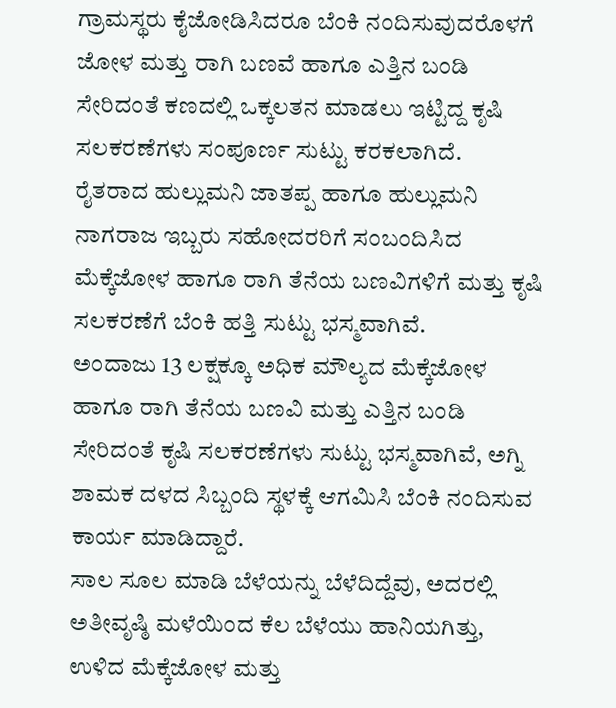ಗ್ರಾಮಸ್ಥರು ಕೈಜೋಡಿಸಿದರೂ ಬೆಂಕಿ ನಂದಿಸುವುದರೊಳಗೆ ಜೋಳ ಮತ್ತು ರಾಗಿ ಬಣವೆ ಹಾಗೂ ಎತ್ತಿನ ಬಂಡಿ ಸೇರಿದಂತೆ ಕಣದಲ್ಲಿ ಒಕ್ಕಲತನ ಮಾಡಲು ಇಟ್ಟಿದ್ದ ಕೃಷಿ ಸಲಕರಣೆಗಳು ಸಂಪೂರ್ಣ ಸುಟ್ಟು ಕರಕಲಾಗಿದೆ.
ರೈತರಾದ ಹುಲ್ಲುಮನಿ ಜಾತಪ್ಪ ಹಾಗೂ ಹುಲ್ಲುಮನಿ ನಾಗರಾಜ ಇಬ್ಬರು ಸಹೋದರರಿಗೆ ಸಂಬಂದಿಸಿದ ಮೆಕ್ಕೆಜೋಳ ಹಾಗೂ ರಾಗಿ ತೆನೆಯ ಬಣವಿಗಳಿಗೆ ಮತ್ತು ಕೃಷಿ ಸಲಕರಣೆಗೆ ಬೆಂಕಿ ಹತ್ತಿ ಸುಟ್ಟು ಭಸ್ಮವಾಗಿವೆ.
ಅಂದಾಜು 13 ಲಕ್ಷಕ್ಕೂ ಅಧಿಕ ಮೌಲ್ಯದ ಮೆಕ್ಕೆಜೋಳ ಹಾಗೂ ರಾಗಿ ತೆನೆಯ ಬಣವಿ ಮತ್ತು ಎತ್ತಿನ ಬಂಡಿ ಸೇರಿದಂತೆ ಕೃಷಿ ಸಲಕರಣೆಗಳು ಸುಟ್ಟು ಭಸ್ಮವಾಗಿವೆ, ಅಗ್ನಿ ಶಾಮಕ ದಳದ ಸಿಬ್ಬಂದಿ ಸ್ಥಳಕ್ಕೆ ಆಗಮಿಸಿ ಬೆಂಕಿ ನಂದಿಸುವ ಕಾರ್ಯ ಮಾಡಿದ್ದಾರೆ.
ಸಾಲ ಸೂಲ ಮಾಡಿ ಬೆಳೆಯನ್ನು ಬೆಳೆದಿದ್ದೆವು, ಅದರಲ್ಲಿ ಅತೀವೃಷ್ಠಿ ಮಳೆಯಿಂದ ಕೆಲ ಬೆಳೆಯು ಹಾನಿಯಗಿತ್ತು, ಉಳಿದ ಮೆಕ್ಕೆಜೋಳ ಮತ್ತು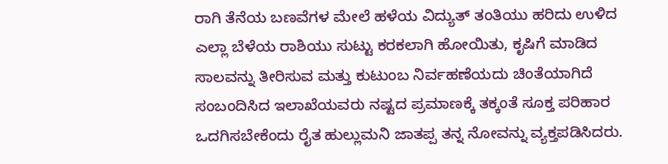ರಾಗಿ ತೆನೆಯ ಬಣವೆಗಳ ಮೇಲೆ ಹಳೆಯ ವಿದ್ಯುತ್ ತಂತಿಯು ಹರಿದು ಉಳಿದ ಎಲ್ಲಾ ಬೆಳೆಯ ರಾಶಿಯು ಸುಟ್ಟು ಕರಕಲಾಗಿ ಹೋಯಿತು, ಕೃಷಿಗೆ ಮಾಡಿದ ಸಾಲವನ್ನು ತೀರಿಸುವ ಮತ್ತು ಕುಟುಂಬ ನಿರ್ವಹಣೆಯದು ಚಿಂತೆಯಾಗಿದೆ ಸಂಬಂದಿಸಿದ ಇಲಾಖೆಯವರು ನಷ್ಟದ ಪ್ರಮಾಣಕ್ಕೆ ತಕ್ಕಂತೆ ಸೂಕ್ತ ಪರಿಹಾರ ಒದಗಿಸಬೇಕೆಂದು ರೈತ ಹುಲ್ಲುಮನಿ ಜಾತಪ್ಪ ತನ್ನ ನೋವನ್ನು ವ್ಯಕ್ತಪಡಿಸಿದರು.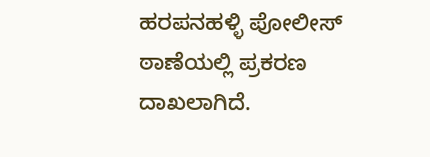ಹರಪನಹಳ್ಳಿ ಪೋಲೀಸ್ ಠಾಣೆಯಲ್ಲಿ ಪ್ರಕರಣ ದಾಖಲಾಗಿದೆ.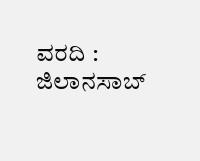ವರದಿ : ಜಿಲಾನಸಾಬ್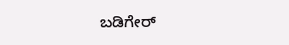ಬಡಿಗೇರ್